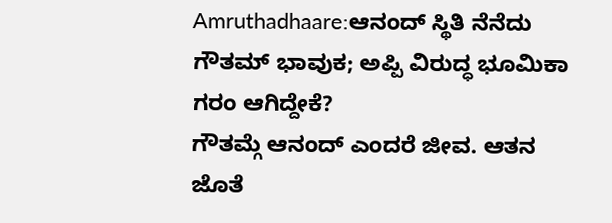Amruthadhaare:ಆನಂದ್ ಸ್ಥಿತಿ ನೆನೆದು ಗೌತಮ್ ಭಾವುಕ; ಅಪ್ಪಿ ವಿರುದ್ಧ ಭೂಮಿಕಾ ಗರಂ ಆಗಿದ್ದೇಕೆ?
ಗೌತಮ್ಗೆ ಆನಂದ್ ಎಂದರೆ ಜೀವ. ಆತನ ಜೊತೆ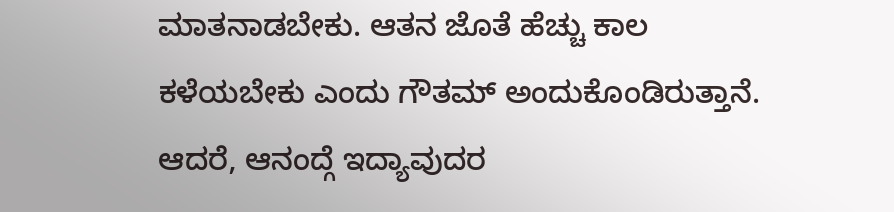ಮಾತನಾಡಬೇಕು. ಆತನ ಜೊತೆ ಹೆಚ್ಚು ಕಾಲ ಕಳೆಯಬೇಕು ಎಂದು ಗೌತಮ್ ಅಂದುಕೊಂಡಿರುತ್ತಾನೆ. ಆದರೆ, ಆನಂದ್ಗೆ ಇದ್ಯಾವುದರ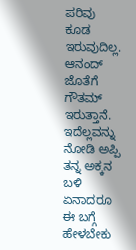ಪರಿವು ಕೂಡ ಇರುವುದಿಲ್ಲ. ಆನಂದ್ ಜೊತೆಗೆ ಗೌತಮ್ ಇರುತ್ತಾನೆ. ಇದೆಲ್ಲವನ್ನು ನೋಡಿ ಅಪ್ಪಿ ತನ್ನ ಅಕ್ಕನ ಬಳಿ ಏನಾದರೂ ಈ ಬಗ್ಗೆ ಹೇಳಬೇಕು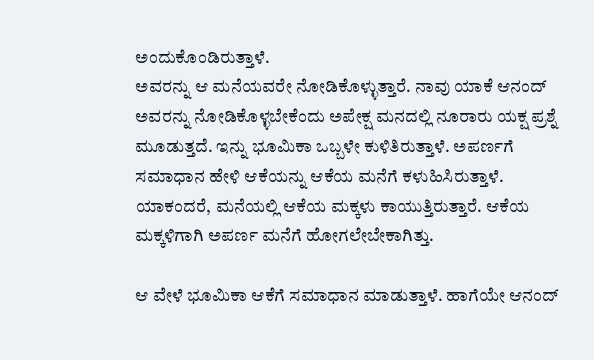ಅಂದುಕೊಂಡಿರುತ್ತಾಳೆ.
ಅವರನ್ನು ಆ ಮನೆಯವರೇ ನೋಡಿಕೊಳ್ಳುತ್ತಾರೆ. ನಾವು ಯಾಕೆ ಆನಂದ್ ಅವರನ್ನು ನೋಡಿಕೊಳ್ಳಬೇಕೆಂದು ಅಪೇಕ್ಷ ಮನದಲ್ಲಿ ನೂರಾರು ಯಕ್ಷ ಪ್ರಶ್ನೆ ಮೂಡುತ್ತದೆ. ಇನ್ನು ಭೂಮಿಕಾ ಒಬ್ಬಳೇ ಕುಳಿತಿರುತ್ತಾಳೆ. ಅಪರ್ಣಗೆ ಸಮಾಧಾನ ಹೇಳಿ ಆಕೆಯನ್ನು ಆಕೆಯ ಮನೆಗೆ ಕಳುಹಿಸಿರುತ್ತಾಳೆ. ಯಾಕಂದರೆ, ಮನೆಯಲ್ಲಿ ಆಕೆಯ ಮಕ್ಕಳು ಕಾಯುತ್ತಿರುತ್ತಾರೆ. ಆಕೆಯ ಮಕ್ಕಳಿಗಾಗಿ ಅಪರ್ಣ ಮನೆಗೆ ಹೋಗಲೇಬೇಕಾಗಿತ್ತು.

ಆ ವೇಳೆ ಭೂಮಿಕಾ ಆಕೆಗೆ ಸಮಾಧಾನ ಮಾಡುತ್ತಾಳೆ. ಹಾಗೆಯೇ ಆನಂದ್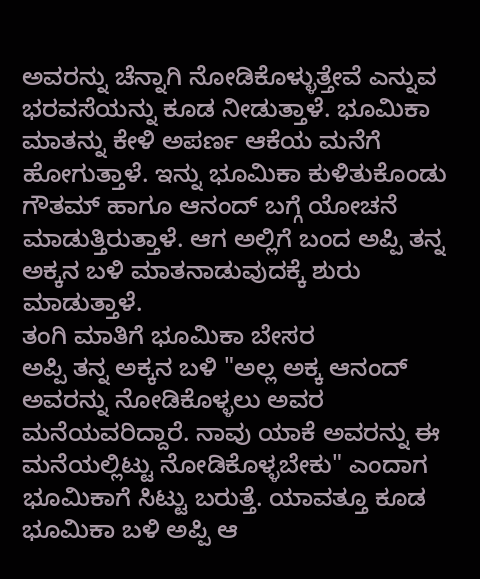ಅವರನ್ನು ಚೆನ್ನಾಗಿ ನೋಡಿಕೊಳ್ಳುತ್ತೇವೆ ಎನ್ನುವ ಭರವಸೆಯನ್ನು ಕೂಡ ನೀಡುತ್ತಾಳೆ. ಭೂಮಿಕಾ ಮಾತನ್ನು ಕೇಳಿ ಅಪರ್ಣ ಆಕೆಯ ಮನೆಗೆ ಹೋಗುತ್ತಾಳೆ. ಇನ್ನು ಭೂಮಿಕಾ ಕುಳಿತುಕೊಂಡು ಗೌತಮ್ ಹಾಗೂ ಆನಂದ್ ಬಗ್ಗೆ ಯೋಚನೆ ಮಾಡುತ್ತಿರುತ್ತಾಳೆ. ಆಗ ಅಲ್ಲಿಗೆ ಬಂದ ಅಪ್ಪಿ ತನ್ನ ಅಕ್ಕನ ಬಳಿ ಮಾತನಾಡುವುದಕ್ಕೆ ಶುರು ಮಾಡುತ್ತಾಳೆ.
ತಂಗಿ ಮಾತಿಗೆ ಭೂಮಿಕಾ ಬೇಸರ
ಅಪ್ಪಿ ತನ್ನ ಅಕ್ಕನ ಬಳಿ "ಅಲ್ಲ ಅಕ್ಕ ಆನಂದ್ ಅವರನ್ನು ನೋಡಿಕೊಳ್ಳಲು ಅವರ ಮನೆಯವರಿದ್ದಾರೆ. ನಾವು ಯಾಕೆ ಅವರನ್ನು ಈ ಮನೆಯಲ್ಲಿಟ್ಟು ನೋಡಿಕೊಳ್ಳಬೇಕು" ಎಂದಾಗ ಭೂಮಿಕಾಗೆ ಸಿಟ್ಟು ಬರುತ್ತೆ. ಯಾವತ್ತೂ ಕೂಡ ಭೂಮಿಕಾ ಬಳಿ ಅಪ್ಪಿ ಆ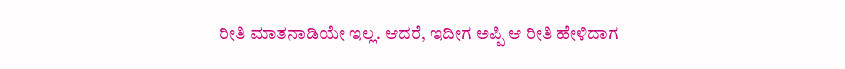ರೀತಿ ಮಾತನಾಡಿಯೇ ಇಲ್ಲ. ಆದರೆ, ಇದೀಗ ಅಪ್ಪಿ ಆ ರೀತಿ ಹೇಳಿದಾಗ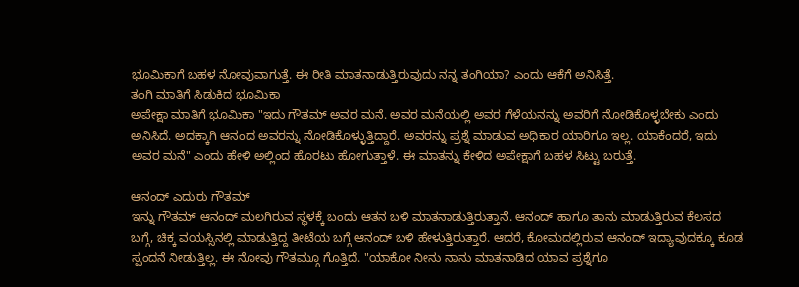ಭೂಮಿಕಾಗೆ ಬಹಳ ನೋವುವಾಗುತ್ತೆ. ಈ ರೀತಿ ಮಾತನಾಡುತ್ತಿರುವುದು ನನ್ನ ತಂಗಿಯಾ? ಎಂದು ಆಕೆಗೆ ಅನಿಸಿತ್ತೆ.
ತಂಗಿ ಮಾತಿಗೆ ಸಿಡುಕಿದ ಭೂಮಿಕಾ
ಅಪೇಕ್ಷಾ ಮಾತಿಗೆ ಭೂಮಿಕಾ "ಇದು ಗೌತಮ್ ಅವರ ಮನೆ. ಅವರ ಮನೆಯಲ್ಲಿ ಅವರ ಗೆಳೆಯನನ್ನು ಅವರಿಗೆ ನೋಡಿಕೊಳ್ಳಬೇಕು ಎಂದು ಅನಿಸಿದೆ. ಅದಕ್ಕಾಗಿ ಆನಂದ ಅವರನ್ನು ನೋಡಿಕೊಳ್ಳುತ್ತಿದ್ದಾರೆ. ಅವರನ್ನು ಪ್ರಶ್ನೆ ಮಾಡುವ ಅಧಿಕಾರ ಯಾರಿಗೂ ಇಲ್ಲ. ಯಾಕೆಂದರೆ, ಇದು ಅವರ ಮನೆ" ಎಂದು ಹೇಳಿ ಅಲ್ಲಿಂದ ಹೊರಟು ಹೋಗುತ್ತಾಳೆ. ಈ ಮಾತನ್ನು ಕೇಳಿದ ಅಪೇಕ್ಷಾಗೆ ಬಹಳ ಸಿಟ್ಟು ಬರುತ್ತೆ.

ಆನಂದ್ ಎದುರು ಗೌತಮ್
ಇನ್ನು ಗೌತಮ್ ಆನಂದ್ ಮಲಗಿರುವ ಸ್ಥಳಕ್ಕೆ ಬಂದು ಆತನ ಬಳಿ ಮಾತನಾಡುತ್ತಿರುತ್ತಾನೆ. ಆನಂದ್ ಹಾಗೂ ತಾನು ಮಾಡುತ್ತಿರುವ ಕೆಲಸದ ಬಗ್ಗೆ, ಚಿಕ್ಕ ವಯಸ್ಸಿನಲ್ಲಿ ಮಾಡುತ್ತಿದ್ದ ತೀಟೆಯ ಬಗ್ಗೆ ಆನಂದ್ ಬಳಿ ಹೇಳುತ್ತಿರುತ್ತಾರೆ. ಆದರೆ, ಕೋಮದಲ್ಲಿರುವ ಆನಂದ್ ಇದ್ಯಾವುದಕ್ಕೂ ಕೂಡ ಸ್ಪಂದನೆ ನೀಡುತ್ತಿಲ್ಲ. ಈ ನೋವು ಗೌತಮ್ಗೂ ಗೊತ್ತಿದೆ. "ಯಾಕೋ ನೀನು ನಾನು ಮಾತನಾಡಿದ ಯಾವ ಪ್ರಶ್ನೆಗೂ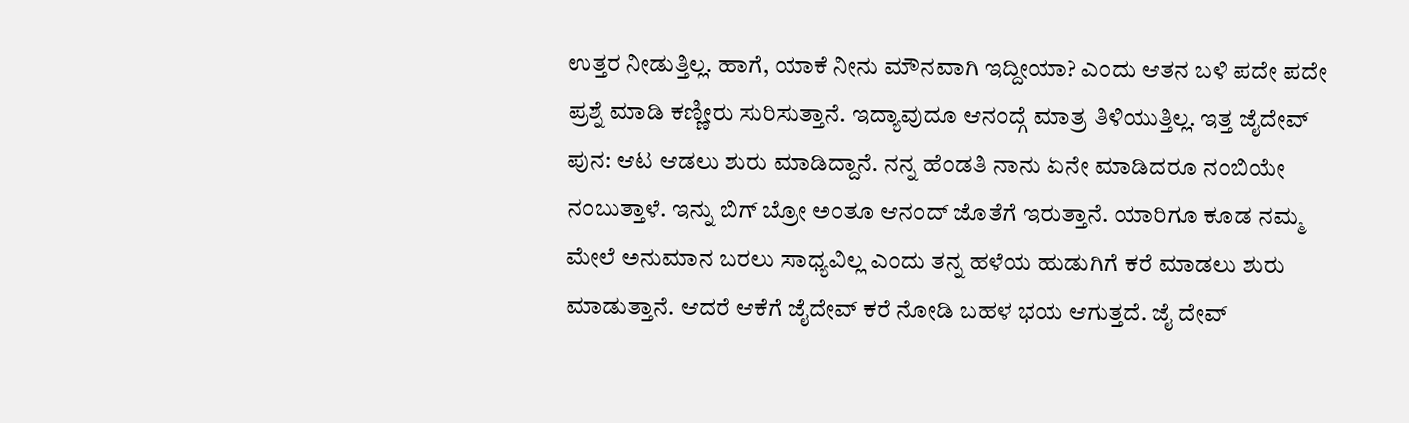ಉತ್ತರ ನೀಡುತ್ತಿಲ್ಲ. ಹಾಗೆ, ಯಾಕೆ ನೀನು ಮೌನವಾಗಿ ಇದ್ದೀಯಾ? ಎಂದು ಆತನ ಬಳಿ ಪದೇ ಪದೇ ಪ್ರಶ್ನೆ ಮಾಡಿ ಕಣ್ಣೀರು ಸುರಿಸುತ್ತಾನೆ. ಇದ್ಯಾವುದೂ ಆನಂದ್ಗೆ ಮಾತ್ರ ತಿಳಿಯುತ್ತಿಲ್ಲ. ಇತ್ತ ಜೈದೇವ್ ಪುನ: ಆಟ ಆಡಲು ಶುರು ಮಾಡಿದ್ದಾನೆ. ನನ್ನ ಹೆಂಡತಿ ನಾನು ಏನೇ ಮಾಡಿದರೂ ನಂಬಿಯೇ ನಂಬುತ್ತಾಳೆ. ಇನ್ನು ಬಿಗ್ ಬ್ರೋ ಅಂತೂ ಆನಂದ್ ಜೊತೆಗೆ ಇರುತ್ತಾನೆ. ಯಾರಿಗೂ ಕೂಡ ನಮ್ಮ ಮೇಲೆ ಅನುಮಾನ ಬರಲು ಸಾಧ್ಯವಿಲ್ಲ ಎಂದು ತನ್ನ ಹಳೆಯ ಹುಡುಗಿಗೆ ಕರೆ ಮಾಡಲು ಶುರು ಮಾಡುತ್ತಾನೆ. ಆದರೆ ಆಕೆಗೆ ಜೈದೇವ್ ಕರೆ ನೋಡಿ ಬಹಳ ಭಯ ಆಗುತ್ತದೆ. ಜೈ ದೇವ್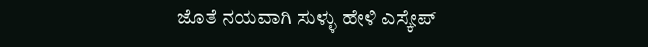ಜೊತೆ ನಯವಾಗಿ ಸುಳ್ಳು ಹೇಳಿ ಎಸ್ಕೇಪ್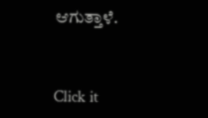ಆಗುತ್ತಾಳೆ.


Click it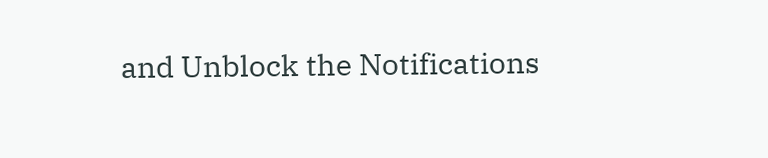and Unblock the Notifications